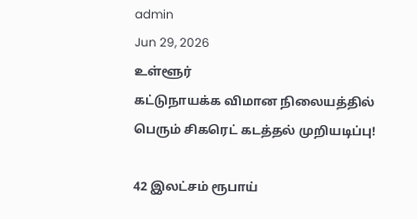admin
Jun 29, 2026
உள்ளூர்
கட்டுநாயக்க விமான நிலையத்தில் பெரும் சிகரெட் கடத்தல் முறியடிப்பு!

42 இலட்சம் ரூபாய்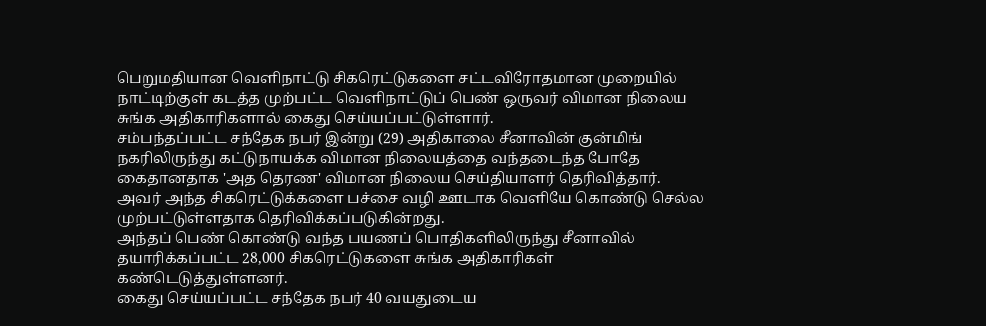பெறுமதியான வெளிநாட்டு சிகரெட்டுகளை சட்டவிரோதமான முறையில் நாட்டிற்குள் கடத்த முற்பட்ட வெளிநாட்டுப் பெண் ஒருவர் விமான நிலைய சுங்க அதிகாரிகளால் கைது செய்யப்பட்டுள்ளார்.
சம்பந்தப்பட்ட சந்தேக நபர் இன்று (29) அதிகாலை சீனாவின் குன்மிங் நகரிலிருந்து கட்டுநாயக்க விமான நிலையத்தை வந்தடைந்த போதே கைதானதாக 'அத தெரண' விமான நிலைய செய்தியாளர் தெரிவித்தார்.
அவர் அந்த சிகரெட்டுக்களை பச்சை வழி ஊடாக வெளியே கொண்டு செல்ல முற்பட்டுள்ளதாக தெரிவிக்கப்படுகின்றது.
அந்தப் பெண் கொண்டு வந்த பயணப் பொதிகளிலிருந்து சீனாவில் தயாரிக்கப்பட்ட 28,000 சிகரெட்டுகளை சுங்க அதிகாரிகள் கண்டெடுத்துள்ளனர்.
கைது செய்யப்பட்ட சந்தேக நபர் 40 வயதுடைய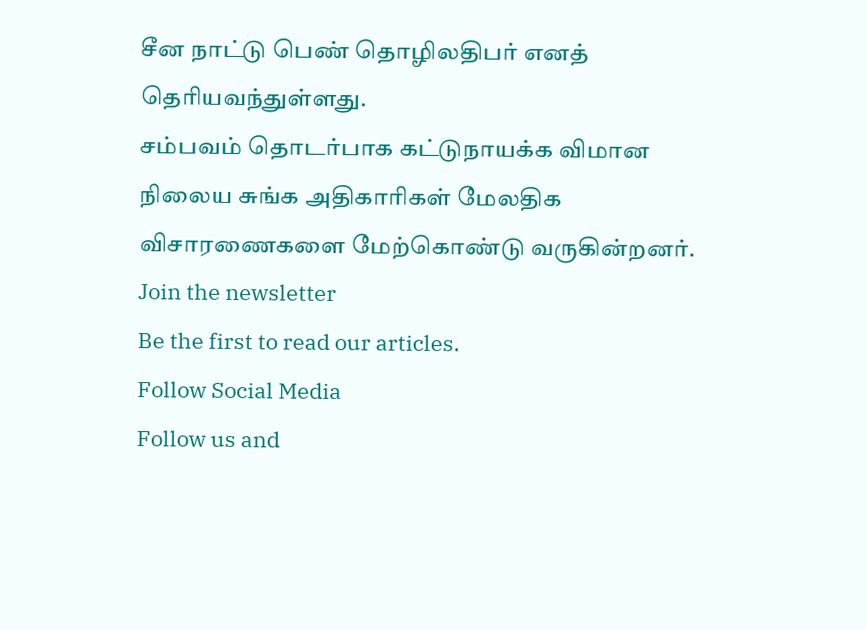சீன நாட்டு பெண் தொழிலதிபர் எனத் தெரியவந்துள்ளது.
சம்பவம் தொடர்பாக கட்டுநாயக்க விமான நிலைய சுங்க அதிகாரிகள் மேலதிக விசாரணைகளை மேற்கொண்டு வருகின்றனர்.
Join the newsletter
Be the first to read our articles.
Follow Social Media
Follow us and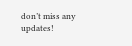don’t miss any updates!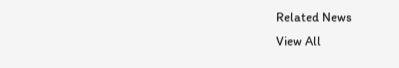Related News
View All